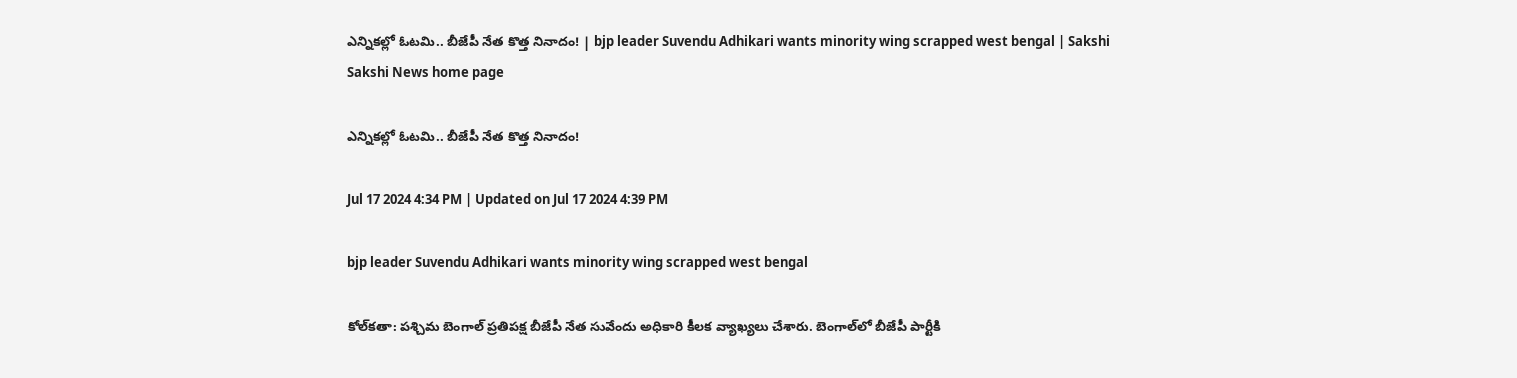ఎన్నికల్లో ఓటమి.. బీజేపీ నేత కొత్త నినాదం! | bjp leader Suvendu Adhikari wants minority wing scrapped west bengal | Sakshi
Sakshi News home page

ఎన్నికల్లో ఓటమి.. బీజేపీ నేత కొత్త నినాదం!

Jul 17 2024 4:34 PM | Updated on Jul 17 2024 4:39 PM

bjp leader Suvendu Adhikari wants minority wing scrapped west bengal

కోల్‌కతా: పశ్చిమ బెంగాల్‌ ప్రతిపక్ష బీజేపీ నేత సువేందు అధికారి కీలక వ్యాఖ్యలు చేశారు. బెంగాల్‌లో బీజేపీ పార్టీకి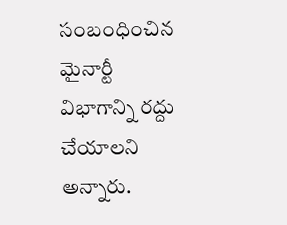సంబంధించిన మైనార్టీ విభాగాన్ని రద్దు చేయాలని అన్నారు.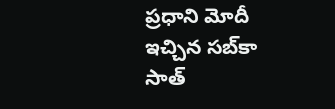ప్రధాని మోదీ ఇచ్చిన సబ్‌కా సాత్‌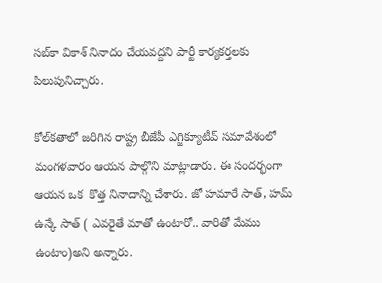సబ్‌కా వికాశ్‌ నినాదం చేయవద్దని పార్టీ కార్యకర్తలకు పిలుపునిచ్చారు.

కోల్‌కతాలో జరిగిన రాష్ట్ర బీజేపీ ఎగ్జిక్యూటీవ్‌ సమావేశంలో మంగళవారం ఆయన పాల్గొని మాట్లాడారు. ఈ సందర్భంగా  ఆయన ఒక  కొత్త నినాదాన్ని చేశారు. జో హమారే సాత్‌, హమ్‌ ఉన్కే సాత్‌ ( ఎవరైతే మాతో ఉంటారో.. వారితో మేము ఉంటాం)అని అన్నారు.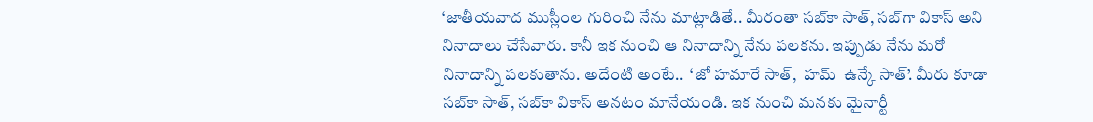‘జాతీయవాద ముస్లీంల గురించి నేను మాట్లాడితే.. మీరంతా సబ్‌కా సాత్‌, సబ్‌గా వికాస్‌ అని నినాదాలు చేసేవారు. కానీ ఇక నుంచి ఆ నినాదాన్ని నేను పలకను. ఇప్పుడు నేను మరో నినాదాన్ని పలకుతాను. అదేంటి అంటే..  ‘జో హమారే సాత్‌,  హమ్‌  ఉన్కే సాత్‌’. మీరు కూడా సబ్‌కా సాత్‌, సబ్‌కా వికాస్‌ అనటం మానేయండి. ఇక నుంచి మనకు మైనార్టీ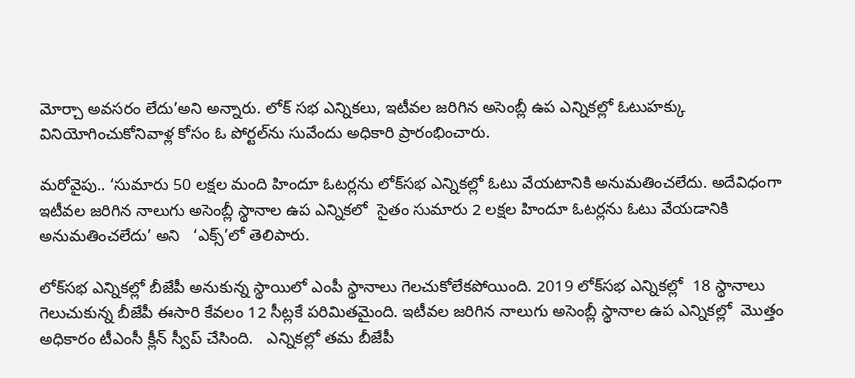మోర్చా అవసరం లేదు’అని అ‍న్నారు. లోక్‌ సభ ఎన్నికలు, ఇటీవల జరిగిన అసెంబ్లీ ఉప ఎన్నికల్లో ఓటుహక్కు వినియోగించుకోనివాళ్ల కోసం ఓ పోర్టల్‌ను సువేందు అధికారి ప్రారంభించారు.

మరోవైపు.. ‘సుమారు 50 లక్షల మంది హిందూ ఓటర్లను లోక్‌సభ ఎన్నికల్లో ఓటు వేయటానికి అనుమతించలేదు. అదేవిధంగా ఇటీవల జరిగిన నాలుగు అసెంబ్లీ స్థానాల ఉప ఎన్నికలో  సైతం సుమారు 2 లక్షల హిందూ ఓటర్లను ఓటు వేయడానికి అనుమతించలేదు’ అని   ‘ఎక్స్‌’లో తెలిపారు.

లోక్‌సభ ఎన్నికల్లో బీజేపీ అనుకున్న స్థాయిలో ఎంపీ స్థానాలు గెలచుకోలేకపోయింది. 2019 లోక్‌సభ ఎన్నికల్లో  18 స్థానాలు గెలుచుకున్న బీజేపీ ఈసారి కేవలం 12 సీట్లకే పరిమితమైంది. ఇటీవల జరిగిన నాలుగు అసెంబ్లీ స్థానాల ఉప ఎన్నికల్లో  మొత్తం  అధికారం టీఎంసీ క్లీన్‌ స్వీప్‌ చేసింది.   ఎన్నికల్లో తమ బీజేపీ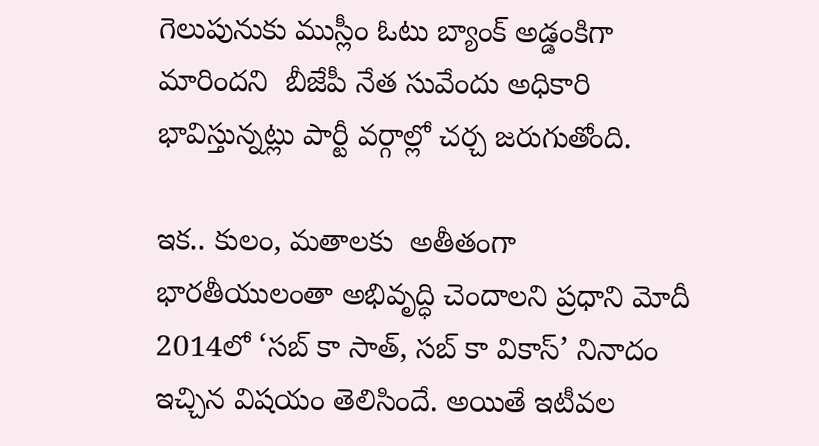గెలుపునుకు ముస్లీం ఓటు బ్యాంక్‌ అడ్డంకిగా మారిందని  బీజేపీ నేత సువేందు అధికారి భావిస్తున్నట్లు పార్టీ వర్గాల్లో చర్చ జరుగుతోంది.

ఇక.. కులం, మతాలకు  అతీతంగా భారతీయులంతా అభివృద్ధి చెందాలని ప్రధాని మోదీ 2014లో ‘సబ్‌ కా సాత్‌, సబ్‌ కా వికాస్‌’ నినాదం ఇచ్చిన విషయం తెలిసిందే. అయితే ఇటీవల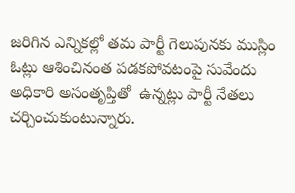జరిగిన ఎన్నికల్లో తమ పార్టీ గెలుపునకు ముస్లిం ఓట్లు ఆశించినంత పడకపోవటంపై సువేందు అధికారి అసంతృప్తితో  ఉన్నట్లు పార్టీ నేతలు చర్చించుకుంటున్నారు.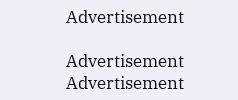Advertisement

Advertisement
Advertisement